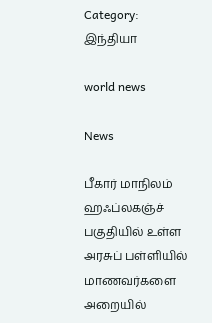Category: இந்தியா

world news

News

பீகார் மாநிலம் ஹஃப்லகஞ்ச் பகுதியில் உள்ள அரசுப் பள்ளியில் மாணவர்களை அறையில்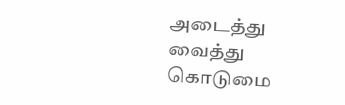அடைத்து வைத்து கொடுமை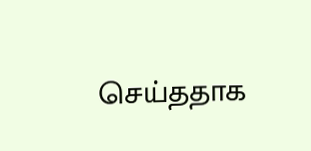செய்ததாக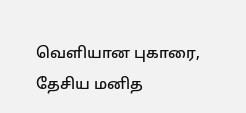வெளியான புகாரை, தேசிய மனித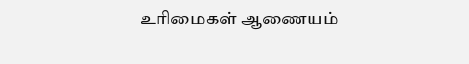உரிமைகள் ஆணையம்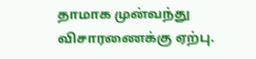தாமாக முன்வந்து விசாரணைக்கு ஏற்பு.